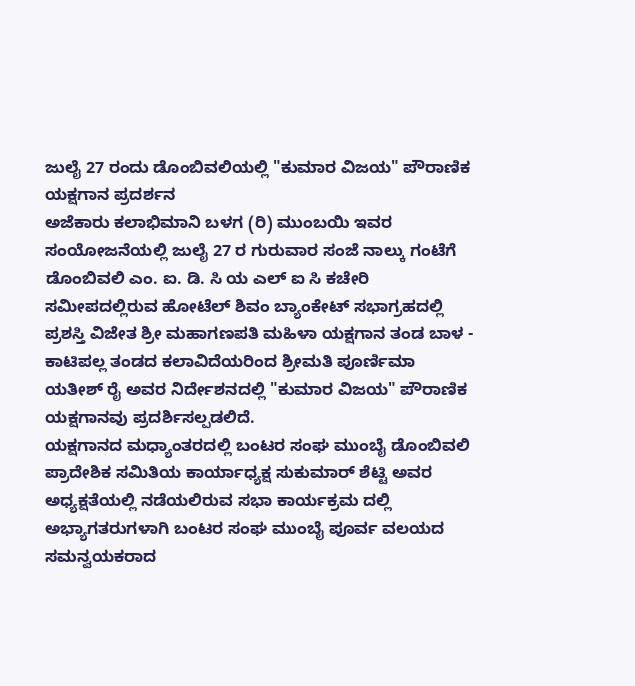ಜುಲೈ 27 ರಂದು ಡೊಂಬಿವಲಿಯಲ್ಲಿ "ಕುಮಾರ ವಿಜಯ" ಪೌರಾಣಿಕ ಯಕ್ಷಗಾನ ಪ್ರದರ್ಶನ
ಅಜೆಕಾರು ಕಲಾಭಿಮಾನಿ ಬಳಗ (ರಿ) ಮುಂಬಯಿ ಇವರ ಸಂಯೋಜನೆಯಲ್ಲಿ ಜುಲೈ 27 ರ ಗುರುವಾರ ಸಂಜೆ ನಾಲ್ಕು ಗಂಟೆಗೆ ಡೊಂಬಿವಲಿ ಎಂ. ಐ. ಡಿ. ಸಿ ಯ ಎಲ್ ಐ ಸಿ ಕಚೇರಿ ಸಮೀಪದಲ್ಲಿರುವ ಹೋಟೆಲ್ ಶಿವಂ ಬ್ಯಾಂಕೇಟ್ ಸಭಾಗ್ರಹದಲ್ಲಿ ಪ್ರಶಸ್ತಿ ವಿಜೇತ ಶ್ರೀ ಮಹಾಗಣಪತಿ ಮಹಿಳಾ ಯಕ್ಷಗಾನ ತಂಡ ಬಾಳ - ಕಾಟಿಪಲ್ಲ ತಂಡದ ಕಲಾವಿದೆಯರಿಂದ ಶ್ರೀಮತಿ ಪೂರ್ಣಿಮಾ ಯತೀಶ್ ರೈ ಅವರ ನಿರ್ದೇಶನದಲ್ಲಿ "ಕುಮಾರ ವಿಜಯ" ಪೌರಾಣಿಕ ಯಕ್ಷಗಾನವು ಪ್ರದರ್ಶಿಸಲ್ಪಡಲಿದೆ.
ಯಕ್ಷಗಾನದ ಮಧ್ಯಾಂತರದಲ್ಲಿ ಬಂಟರ ಸಂಘ ಮುಂಬೈ ಡೊಂಬಿವಲಿ ಪ್ರಾದೇಶಿಕ ಸಮಿತಿಯ ಕಾರ್ಯಾಧ್ಯಕ್ಷ ಸುಕುಮಾರ್ ಶೆಟ್ಟಿ ಅವರ ಅಧ್ಯಕ್ಷತೆಯಲ್ಲಿ ನಡೆಯಲಿರುವ ಸಭಾ ಕಾರ್ಯಕ್ರಮ ದಲ್ಲಿ ಅಭ್ಯಾಗತರುಗಳಾಗಿ ಬಂಟರ ಸಂಘ ಮುಂಬೈ ಪೂರ್ವ ವಲಯದ ಸಮನ್ವಯಕರಾದ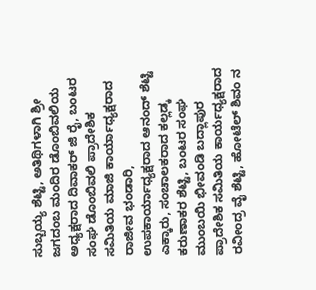ಸುಬ್ಬಯ್ಯ ಶೆಟ್ಟಿ, ಅತಿಥಿಗಳಾಗಿ ಶ್ರೀ ಜಗದಂಬ ಮಂದಿರ ಡೊಂಬಿವಲಿಯ ಅಧ್ಯಕ್ಷರಾದ ದಿವಾಕರ್ ಜಿ ರೈ, ಬಂಟರ ಸಂಘ ಡೊಂಬಿವಲಿ ಪ್ರಾದೇಶಿಕ ಸಮಿತಿಯ ಮಾಜಿ ಕಾರ್ಯಾಧ್ಯಕ್ಷರಾದ ರಾಜೀವ ಭಂಡಾರಿ, ಉಪಕಾರ್ಯಾಧ್ಯಕ್ಷರಾದ ಆನಂದ್ ಶೆಟ್ಟಿ ಎಕ್ಕಾರು, ಸಂಚಾಲಕರಾದ ಕಲ್ಲಡ್ಕ ಕರುಣಾಕರ ಶೆಟ್ಟಿ, ಬಂಟರ ಸಂಘ ಮುಂಬಯಿ ಭೀವಂಡಿ ಬದ್ಲಾಪುರ ಪ್ರಾದೇಶಿಕ ಸಮಿತಿಯ ಕಾರ್ಯಧ್ಯಕ್ಷರಾದ ರವೀಂದ್ರ ವೈ ಶೆಟ್ಟಿ, ಹೋಟೆಲ್ ಶಿವಂ ನ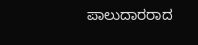ಪಾಲುದಾರರಾದ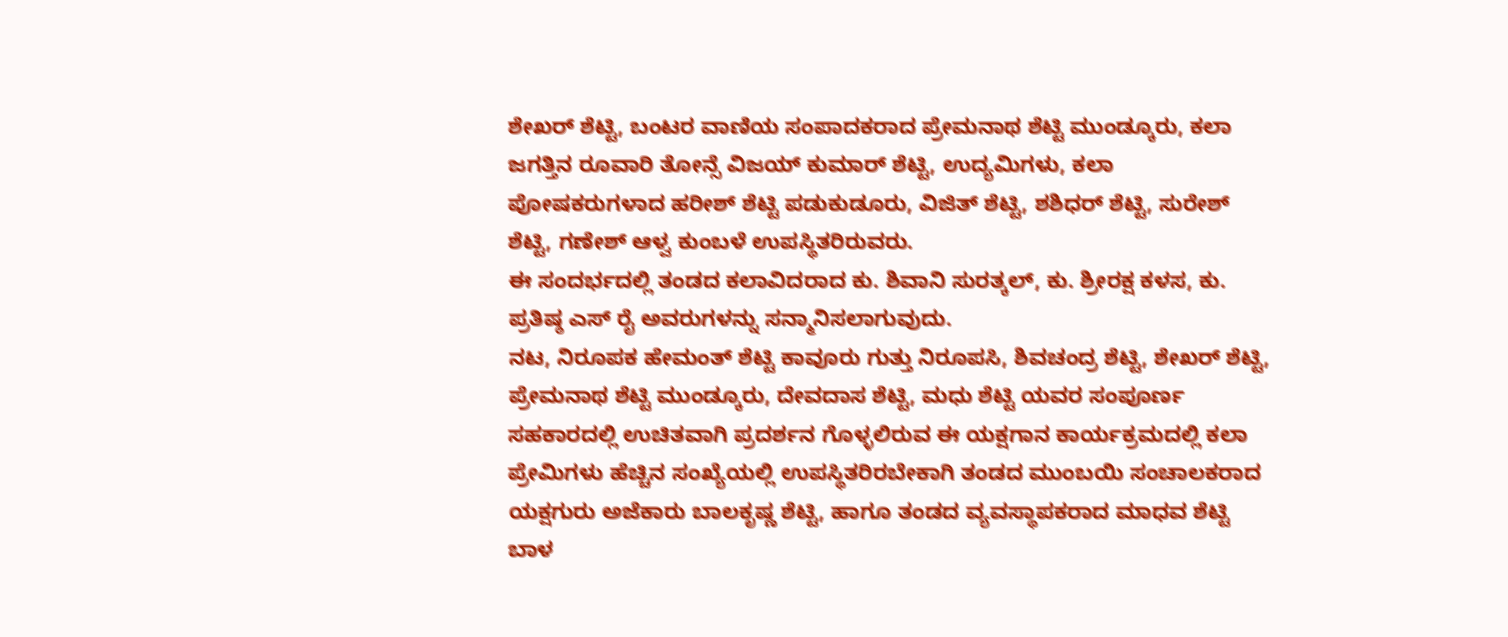ಶೇಖರ್ ಶೆಟ್ಟಿ, ಬಂಟರ ವಾಣಿಯ ಸಂಪಾದಕರಾದ ಪ್ರೇಮನಾಥ ಶೆಟ್ಟಿ ಮುಂಡ್ಕೂರು, ಕಲಾ ಜಗತ್ತಿನ ರೂವಾರಿ ತೋನ್ಸೆ ವಿಜಯ್ ಕುಮಾರ್ ಶೆಟ್ಟಿ, ಉದ್ಯಮಿಗಳು, ಕಲಾ ಪೋಷಕರುಗಳಾದ ಹರೀಶ್ ಶೆಟ್ಟಿ ಪಡುಕುಡೂರು, ವಿಜಿತ್ ಶೆಟ್ಟಿ, ಶಶಿಧರ್ ಶೆಟ್ಟಿ, ಸುರೇಶ್ ಶೆಟ್ಟಿ, ಗಣೇಶ್ ಆಳ್ವ ಕುಂಬಳೆ ಉಪಸ್ಥಿತರಿರುವರು.
ಈ ಸಂದರ್ಭದಲ್ಲಿ ತಂಡದ ಕಲಾವಿದರಾದ ಕು. ಶಿವಾನಿ ಸುರತ್ಕಲ್, ಕು. ಶ್ರೀರಕ್ಷ ಕಳಸ, ಕು. ಪ್ರತಿಷ್ಠ ಎಸ್ ರೈ ಅವರುಗಳನ್ನು ಸನ್ಮಾನಿಸಲಾಗುವುದು.
ನಟ, ನಿರೂಪಕ ಹೇಮಂತ್ ಶೆಟ್ಟಿ ಕಾವೂರು ಗುತ್ತು ನಿರೂಪಸಿ, ಶಿವಚಂದ್ರ ಶೆಟ್ಟಿ, ಶೇಖರ್ ಶೆಟ್ಟಿ, ಪ್ರೇಮನಾಥ ಶೆಟ್ಟಿ ಮುಂಡ್ಕೂರು, ದೇವದಾಸ ಶೆಟ್ಟಿ, ಮಧು ಶೆಟ್ಟಿ ಯವರ ಸಂಪೂರ್ಣ ಸಹಕಾರದಲ್ಲಿ ಉಚಿತವಾಗಿ ಪ್ರದರ್ಶನ ಗೊಳ್ಳಲಿರುವ ಈ ಯಕ್ಷಗಾನ ಕಾರ್ಯಕ್ರಮದಲ್ಲಿ ಕಲಾ ಪ್ರೇಮಿಗಳು ಹೆಚ್ಚಿನ ಸಂಖ್ಯೆಯಲ್ಲಿ ಉಪಸ್ಥಿತರಿರಬೇಕಾಗಿ ತಂಡದ ಮುಂಬಯಿ ಸಂಚಾಲಕರಾದ ಯಕ್ಷಗುರು ಅಜೆಕಾರು ಬಾಲಕೃಷ್ಣ ಶೆಟ್ಟಿ, ಹಾಗೂ ತಂಡದ ವ್ಯವಸ್ಥಾಪಕರಾದ ಮಾಧವ ಶೆಟ್ಟಿ ಬಾಳ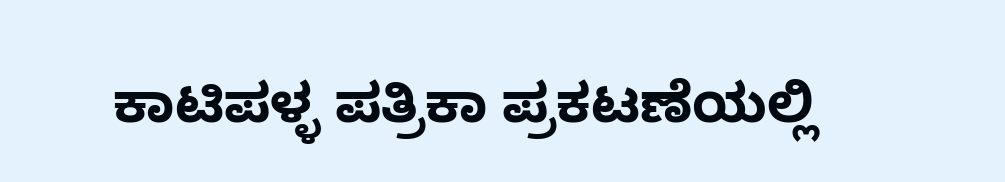ಕಾಟಿಪಳ್ಳ ಪತ್ರಿಕಾ ಪ್ರಕಟಣೆಯಲ್ಲಿ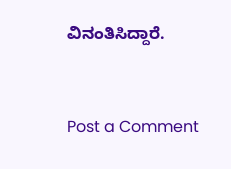ವಿನಂತಿಸಿದ್ದಾರೆ.


Post a Comment